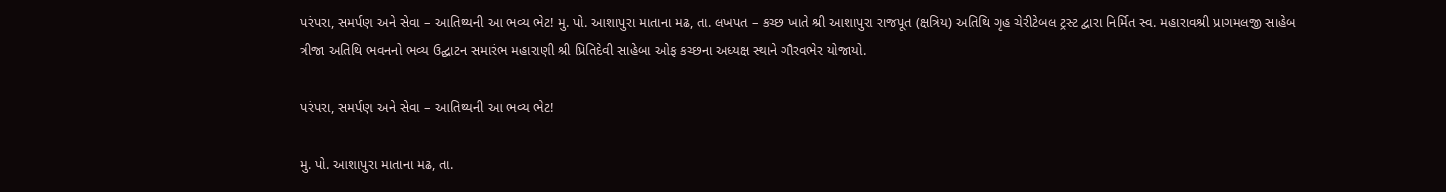પરંપરા, સમર્પણ અને સેવા – આતિથ્યની આ ભવ્ય ભેટ! મુ. પો. આશાપુરા માતાના મઢ, તા. લખપત – કચ્છ ખાતે શ્રી આશાપુરા રાજપૂત (ક્ષત્રિય) અતિથિ ગૃહ ચેરીટેબલ ટ્રસ્ટ દ્વારા નિર્મિત સ્વ. મહારાવશ્રી પ્રાગમલજી સાહેબ ત્રીજા અતિથિ ભવનનો ભવ્ય ઉદ્ઘાટન સમારંભ મહારાણી શ્રી પ્રિતિદેવી સાહેબા ઓફ કચ્છના અધ્યક્ષ સ્થાને ગૌરવભેર યોજાયો.

પરંપરા, સમર્પણ અને સેવા – આતિથ્યની આ ભવ્ય ભેટ!

મુ. પો. આશાપુરા માતાના મઢ, તા.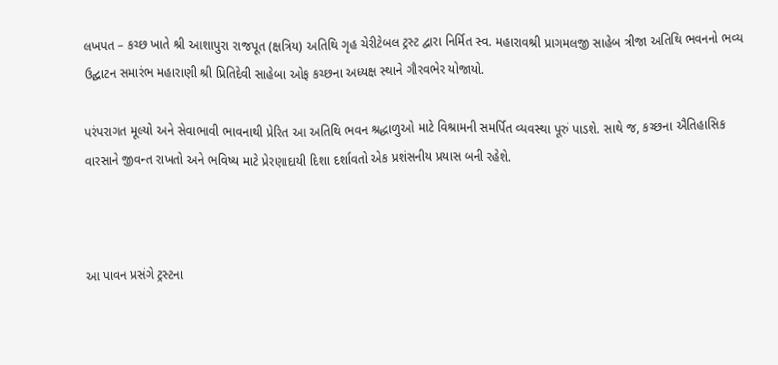લખપત – કચ્છ ખાતે શ્રી આશાપુરા રાજપૂત (ક્ષત્રિય) અતિથિ ગૃહ ચેરીટેબલ ટ્રસ્ટ દ્વારા નિર્મિત સ્વ. મહારાવશ્રી પ્રાગમલજી સાહેબ ત્રીજા અતિથિ ભવનનો ભવ્ય ઉદ્ઘાટન સમારંભ મહારાણી શ્રી પ્રિતિદેવી સાહેબા ઓફ કચ્છના અધ્યક્ષ સ્થાને ગૌરવભેર યોજાયો.

પરંપરાગત મૂલ્યો અને સેવાભાવી ભાવનાથી પ્રેરિત આ અતિથિ ભવન શ્રદ્ધાળુઓ માટે વિશ્રામની સમર્પિત વ્યવસ્થા પૂરું પાડશે. સાથે જ, કચ્છના ઐતિહાસિક વારસાને જીવન્ત રાખતો અને ભવિષ્ય માટે પ્રેરણાદાયી દિશા દર્શાવતો એક પ્રશંસનીય પ્રયાસ બની રહેશે.



આ પાવન પ્રસંગે ટ્રસ્ટના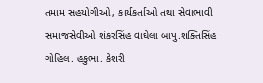તમામ સહયોગીઓ, કાર્યકર્તાઓ તથા સેવાભાવી સમાજસેવીઓ શંકરસિંહ વાઘેલા બાપુ.શક્તિસિંહ ગોહિલ. હકુભા. કેશરી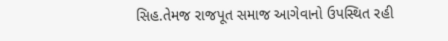સિહ.તેમજ રાજપૂત સમાજ આગેવાનો ઉપસ્થિત રહી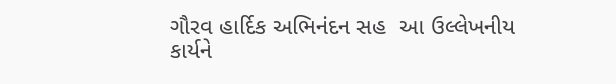ગૌરવ હાર્દિક અભિનંદન સહ  આ ઉલ્લેખનીય કાર્યને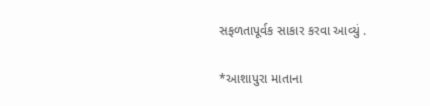સફળતાપૂર્વક સાકાર કરવા આવ્યું .

*આશાપુરા માતાના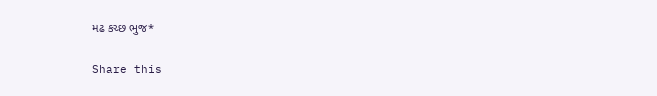મઢ કચ્છ ભુજ*

Share this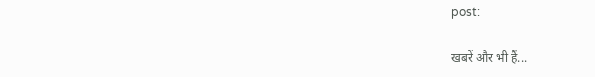post:

खबरें और भी हैं...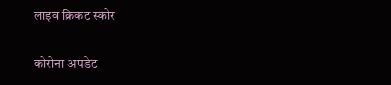लाइव क्रिकट स्कोर

कोरोना अपडेट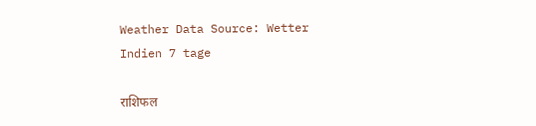Weather Data Source: Wetter Indien 7 tage

राशिफल